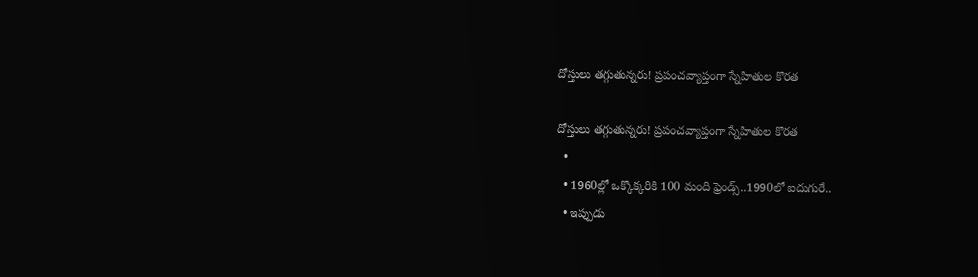దోస్తులు తగ్గుతున్నరు! ప్రపంచవ్యాప్తంగా స్నేహితుల కొరత

దోస్తులు తగ్గుతున్నరు! ప్రపంచవ్యాప్తంగా స్నేహితుల కొరత
  •
  • 1960ల్లో ఒక్కొక్కరికి 100 మంది ఫ్రెండ్స్..1990లో ఐదుగురే..
  • ఇప్పుడు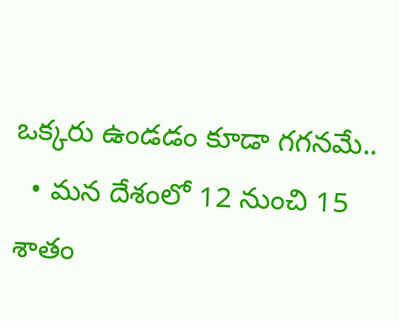ఒక్కరు ఉండడం కూడా గగనమే..
  • మన దేశంలో 12 నుంచి 15 శాతం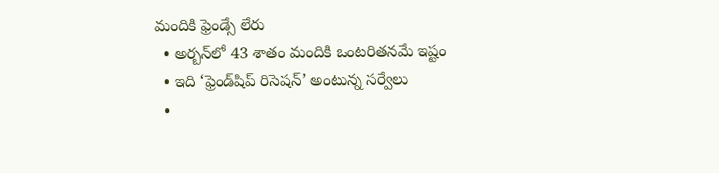మందికి ఫ్రెండ్సే లేరు
  • అర్బన్‌‌‌‌‌‌‌‌‌‌‌‌‌‌‌‌‌‌‌‌‌‌‌‌‌‌‌‌‌‌‌‌లో 43 శాతం మందికి ఒంటరితనమే ఇష్టం
  • ఇది ‘ఫ్రెండ్‌‌‌‌‌‌‌‌‌‌‌‌‌‌‌‌‌‌‌‌‌‌‌‌‌‌‌‌‌‌‌‌షిప్ రిసెషన్’ అంటున్న సర్వేలు
  •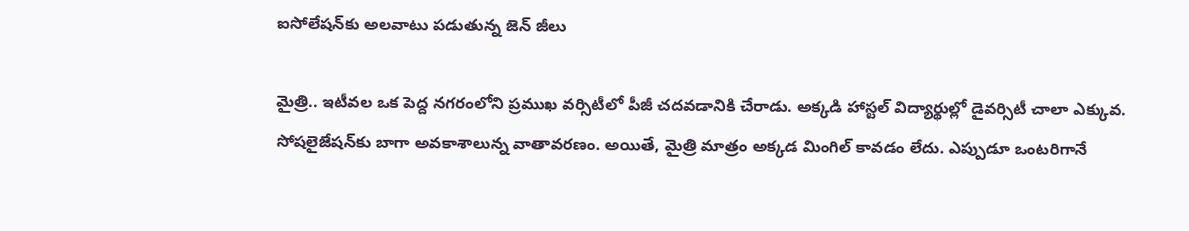ఐసోలేషన్‌‌‌‌‌‌‌‌‌‌‌‌‌‌‌‌‌‌‌‌‌‌‌‌‌‌‌‌‌‌‌‌కు అలవాటు పడుతున్న జెన్ జీలు

మైత్రి.. ఇటీవల ఒక పెద్ద నగరంలోని ప్రముఖ వర్సిటీలో పీజీ చదవడానికి చేరాడు. అక్కడి హాస్టల్ విద్యార్థుల్లో డైవర్సిటీ చాలా ఎక్కువ. సోషలైజేషన్‌‌కు బాగా అవకాశాలున్న వాతావరణం. అయితే, మైత్రి మాత్రం అక్కడ మింగిల్ కావడం లేదు. ఎప్పుడూ ఒంటరిగానే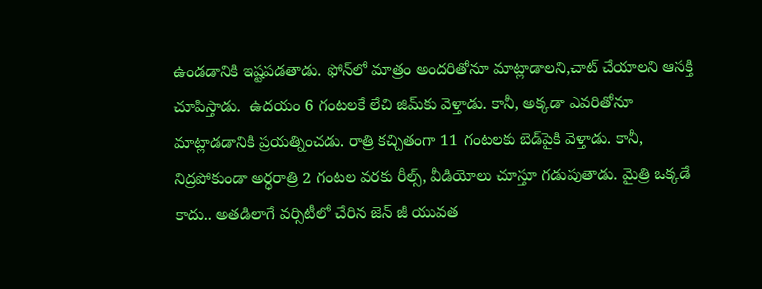ఉండడానికి ఇష్టపడతాడు. ఫోన్‌‌లో మాత్రం అందరితోనూ మాట్లాడాలని,చాట్ చేయాలని ఆసక్తి చూపిస్తాడు.  ఉదయం 6 గంటలకే లేచి జిమ్‌‌కు వెళ్తాడు. కానీ, అక్కడా ఎవరితోనూ మాట్లాడడానికి ప్రయత్నించడు. రాత్రి కచ్చితంగా 11 గంటలకు బెడ్‌‌పైకి వెళ్తాడు. కానీ, నిద్రపోకుండా అర్ధరాత్రి 2 గంటల వరకు రీల్స్, వీడియోలు చూస్తూ గడుపుతాడు. మైత్రి ఒక్కడే కాదు.. అతడిలాగే వర్సిటీలో చేరిన జెన్ జీ యువత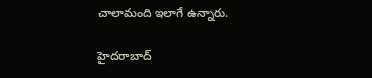చాలామంది ఇలాగే ఉన్నారు.

హైదరాబాద్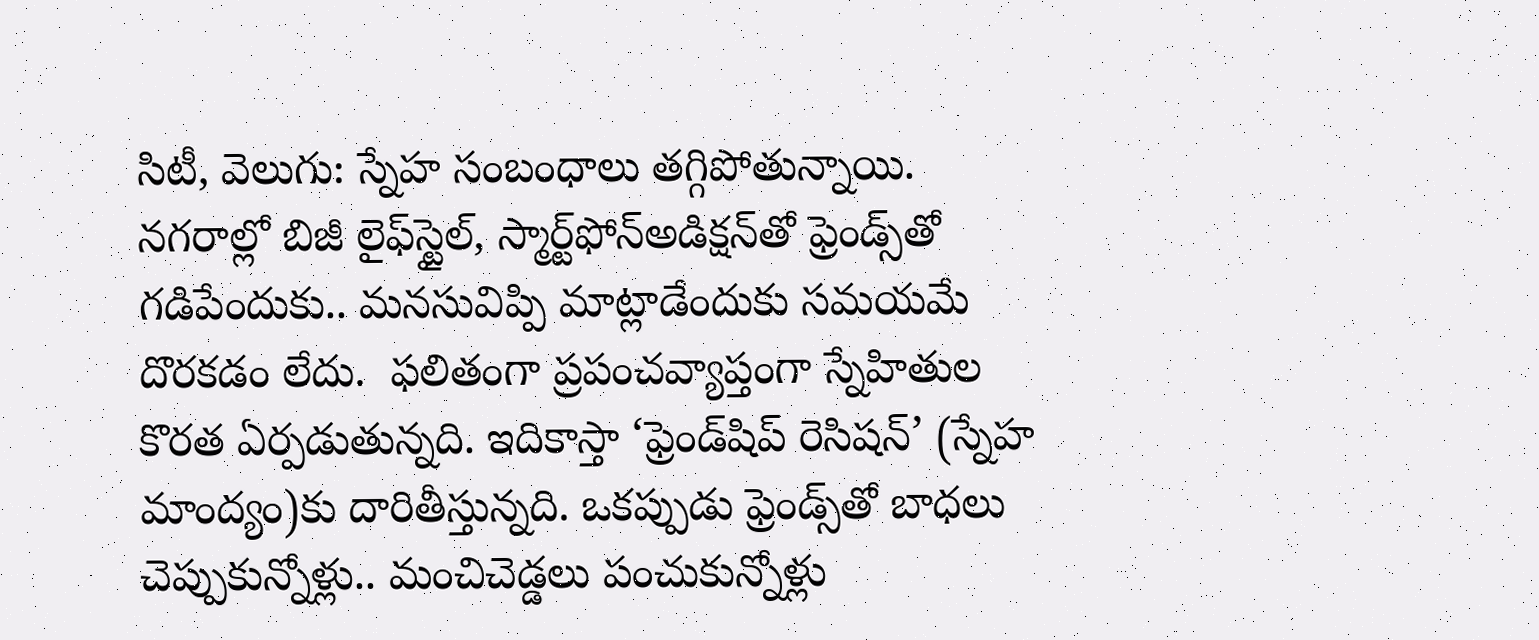సిటీ, వెలుగు: స్నేహ సంబంధాలు తగ్గిపోతున్నాయి. నగరాల్లో బిజీ లైఫ్‌‌‌‌‌‌‌‌‌‌‌‌‌‌‌‌‌‌‌‌‌‌‌‌‌‌‌‌‌‌‌‌స్టైల్, స్మార్ట్‌‌‌‌‌‌‌‌‌‌‌‌‌‌‌‌‌‌‌‌‌‌‌‌‌‌‌‌‌‌‌‌ఫోన్అడిక్షన్‌‌‌‌‌‌‌‌‌‌‌‌‌‌‌‌‌‌‌‌‌‌‌‌‌‌‌‌‌‌‌‌తో ఫ్రెండ్స్‌‌‌‌‌‌‌‌‌‌‌‌‌‌‌‌‌‌‌‌‌‌‌‌‌‌‌‌‌‌‌‌తో గడిపేందుకు.. మనసువిప్పి మాట్లాడేందుకు సమయమే దొరకడం లేదు.  ఫలితంగా ప్రపంచవ్యాప్తంగా స్నేహితుల కొరత ఏర్పడుతున్నది. ఇదికాస్తా ‘ఫ్రెండ్‌‌‌‌‌‌‌‌‌‌‌‌‌‌‌‌‌‌‌‌‌‌‌‌‌‌‌‌‌‌‌‌షిప్‌‌‌‌‌‌‌‌‌‌‌‌‌‌‌‌‌‌‌‌‌‌‌‌‌‌‌‌‌‌‌‌ రెసిషన్‌‌‌‌‌‌‌‌‌‌‌‌‌‌‌‌‌‌‌‌‌‌‌‌‌‌‌‌‌‌‌‌’ (స్నేహ మాంద్యం)కు దారితీస్తున్నది. ఒకప్పుడు ఫ్రెండ్స్‌‌‌‌‌‌‌‌‌‌‌‌‌‌‌‌‌‌‌‌‌‌‌‌‌‌‌‌‌‌‌‌తో బాధలు చెప్పుకున్నోళ్లు.. మంచిచెడ్డలు పంచుకున్నోళ్లు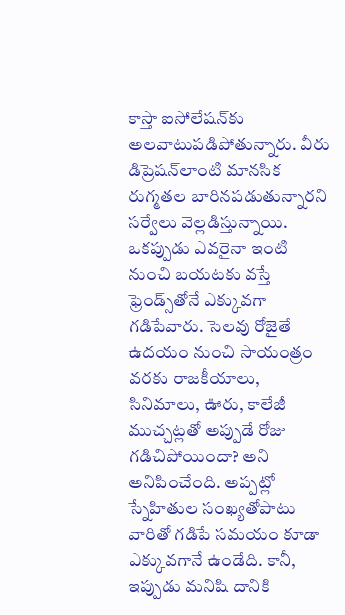కాస్తా ఐసోలేషన్‌‌‌‌‌‌‌‌‌‌‌‌‌‌‌‌‌‌‌‌‌‌‌‌‌‌‌‌‌‌‌‌కు అలవాటుపడిపోతున్నారు. వీరు డిప్రెషన్‌‌‌‌‌‌‌‌‌‌‌‌‌‌‌‌‌‌‌‌‌‌‌‌‌‌‌‌‌‌‌‌లాంటి మానసిక రుగ్మతల బారినపడుతున్నారని సర్వేలు వెల్లడిస్తున్నాయి. ఒకప్పుడు ఎవరైనా ఇంటి నుంచి బయటకు వస్తే ఫ్రెండ్స్‌‌‌‌‌‌‌‌‌‌‌‌‌‌‌‌‌‌‌‌‌‌‌‌‌‌‌‌‌‌‌‌తోనే ఎక్కువగా గడిపేవారు. సెలవు రోజైతే ఉదయం నుంచి సాయంత్రం వరకు రాజకీయాలు, సినిమాలు, ఊరు, కాలేజీ ముచ్చట్లతో అప్పుడే రోజు గడిచిపోయిందా? అని అనిపించేంది. అప్పట్లో స్నేహితుల సంఖ్యతోపాటు వారితో గడిపే సమయం కూడా ఎక్కువగానే ఉండేది. కానీ, ఇప్పుడు మనిషి దానికి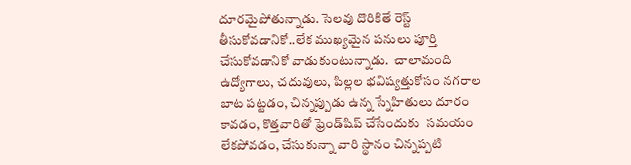దూరమైపోతున్నాడు. సెలవు దొరికితే రెస్ట్ తీసుకోవడానికో..లేక ముఖ్యమైన పనులు పూర్తి చేసుకోవడానికో వాడుకుంటున్నాడు.  చాలామంది ఉద్యోగాలు, చదువులు, పిల్లల భవిష్యత్తుకోసం నగరాల బాట పట్టడం, చిన్నప్పుడు ఉన్న స్నేహితులు దూరం కావడం, కొత్తవారితో ఫ్రెండ్‌‌షిప్‌‌ చేసేందుకు  సమయం లేకపోవడం, చేసుకున్నా వారి స్థానం చిన్నప్పటి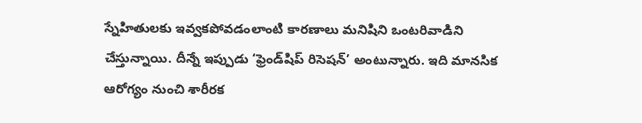స్నేహితులకు ఇవ్వకపోవడంలాంటి కారణాలు మనిషిని ఒంటరివాడిని చేస్తున్నాయి. దీన్నే ఇప్పుడు ‘ఫ్రెండ్‌‌షిప్ రిసెషన్’ అంటున్నారు. ఇది మానసిక ఆరోగ్యం నుంచి శారీరక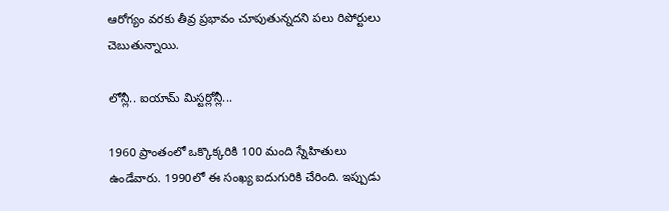ఆరోగ్యం వరకు తీవ్ర ప్రభావం చూపుతున్నదని పలు రిపోర్టులు చెబుతున్నాయి.

లోన్లీ.. ఐయామ్ మిస్టర్లోన్లీ...

1960 ప్రాంతంలో ఒక్కొక్కరికి 100 మంది స్నేహితులు ఉండేవారు. 1990లో ఈ సంఖ్య ఐదుగురికి చేరింది. ఇప్పుడు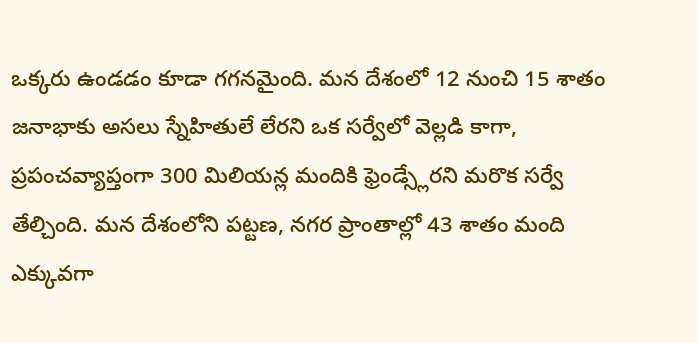ఒక్కరు ఉండడం కూడా గగనమైంది. మన దేశంలో 12 నుంచి 15 శాతం జనాభాకు అసలు స్నేహితులే లేరని ఒక సర్వేలో వెల్లడి కాగా, ప్రపంచవ్యాప్తంగా 300 మిలియన్ల మందికి ఫ్రెండ్స్లేరని మరొక సర్వే తేల్చింది. మన దేశంలోని పట్టణ, నగర ప్రాంతాల్లో 43 శాతం మంది ఎక్కువగా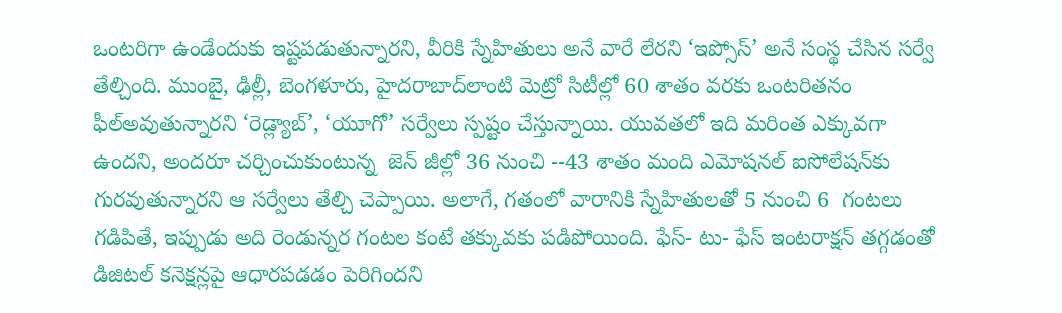ఒంటరిగా ఉండేందుకు ఇష్టపడుతున్నారని, వీరికి స్నేహితులు అనే వారే లేరని ‘ఇప్సోస్’ అనే సంస్థ చేసిన సర్వే తేల్చింది. ముంబై, ఢిల్లీ, బెంగళూరు, హైదరాబాద్‌‌లాంటి మెట్రో సిటీల్లో 60 శాతం వరకు ఒంటరితనం ఫీల్అవుతున్నారని ‘రెడ్ల్యాబ్’, ‘యూగో’ సర్వేలు స్పష్టం చేస్తున్నాయి. యువతలో ఇది మరింత ఎక్కువగా ఉందని, అందరూ చర్చించుకుంటున్న  జెన్ జీల్లో 36 నుంచి --43 శాతం మంది ఎమోషనల్ ఐసోలేషన్‌‌కు గురవుతున్నారని ఆ సర్వేలు తేల్చి చెప్పాయి. అలాగే, గతంలో వారానికి స్నేహితులతో 5 నుంచి 6  గంటలు గడిపితే, ఇప్పుడు అది రెండున్నర గంటల కంటే తక్కువకు పడిపోయింది. ఫేస్- టు- ఫేస్ ఇంటరాక్షన్ తగ్గడంతో డిజిటల్ కనెక్షన్లపై ఆధారపడడం పెరిగిందని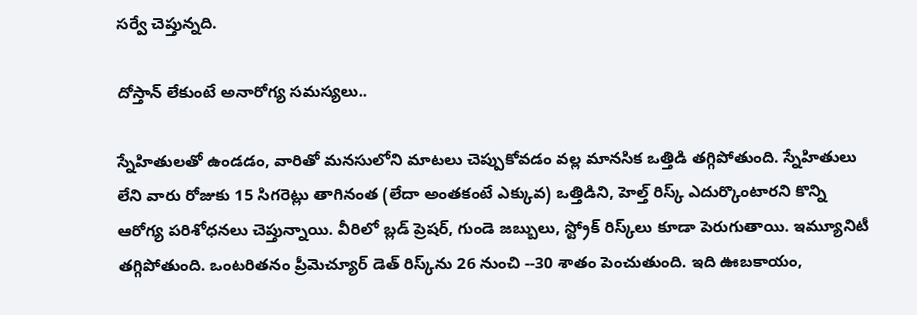సర్వే చెప్తున్నది.

దోస్తాన్‌‌ లేకుంటే అనారోగ్య సమస్యలు..

స్నేహితులతో ఉండడం, వారితో మనసులోని మాటలు చెప్పుకోవడం వల్ల మానసిక ఒత్తిడి తగ్గిపోతుంది. స్నేహితులు లేని వారు రోజుకు 15 సిగరెట్లు తాగినంత (లేదా అంతకంటే ఎక్కువ) ఒత్తిడిని, హెల్త్ రిస్క్ ఎదుర్కొంటారని కొన్ని ఆరోగ్య పరిశోధనలు చెప్తున్నాయి. వీరిలో బ్లడ్ ప్రెషర్, గుండె జబ్బులు, స్ట్రోక్ రిస్క్‌‌లు కూడా పెరుగుతాయి. ఇమ్యూనిటీ తగ్గిపోతుంది. ఒంటరితనం ప్రీమెచ్యూర్ డెత్ రిస్క్‌‌ను 26 నుంచి --30 శాతం పెంచుతుంది. ఇది ఊబకాయం,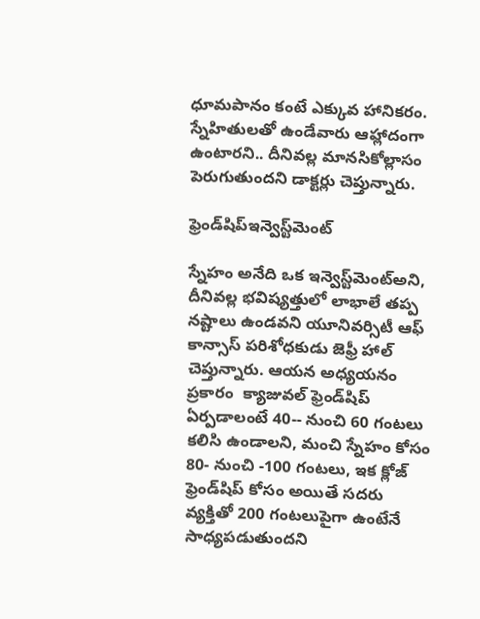ధూమపానం కంటే ఎక్కువ హానికరం. స్నేహితులతో ఉండేవారు ఆహ్లాదంగా ఉంటారని.. దీనివల్ల మానసికోల్లాసం పెరుగుతుందని డాక్టర్లు చెప్తున్నారు.

ఫ్రెండ్‌‌షిప్ఇన్వెస్ట్‌‌మెంట్

స్నేహం అనేది ఒక ఇన్వెస్ట్‌‌మెంట్అని, దీనివల్ల భవిష్యత్తులో లాభాలే తప్ప నష్టాలు ఉండవని యూనివర్సిటీ ఆఫ్ కాన్సాస్ పరిశోధకుడు జెఫ్రీ హాల్ చెప్తున్నారు. ఆయన అధ్యయనం ప్రకారం  క్యాజువల్ ఫ్రెండ్‌‌షిప్ ఏర్పడాలంటే 40-- నుంచి 60 గంటలు కలిసి ఉండాలని, మంచి స్నేహం కోసం 80- నుంచి -100 గంటలు, ఇక క్లోజ్ ఫ్రెండ్‌‌షిప్ కోసం అయితే సదరు వ్యక్తితో 200 గంటలుపైగా ఉంటేనే సాధ్యపడుతుందని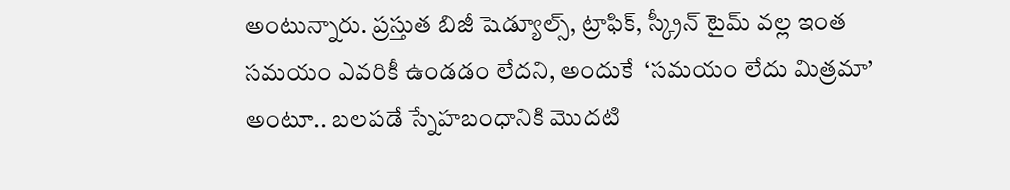అంటున్నారు. ప్రస్తుత బిజీ షెడ్యూల్స్, ట్రాఫిక్, స్క్రీన్ టైమ్ వల్ల ఇంత సమయం ఎవరికీ ఉండడం లేదని, అందుకే  ‘సమయం లేదు మిత్రమా’ అంటూ.. బలపడే స్నేహబంధానికి మొదటి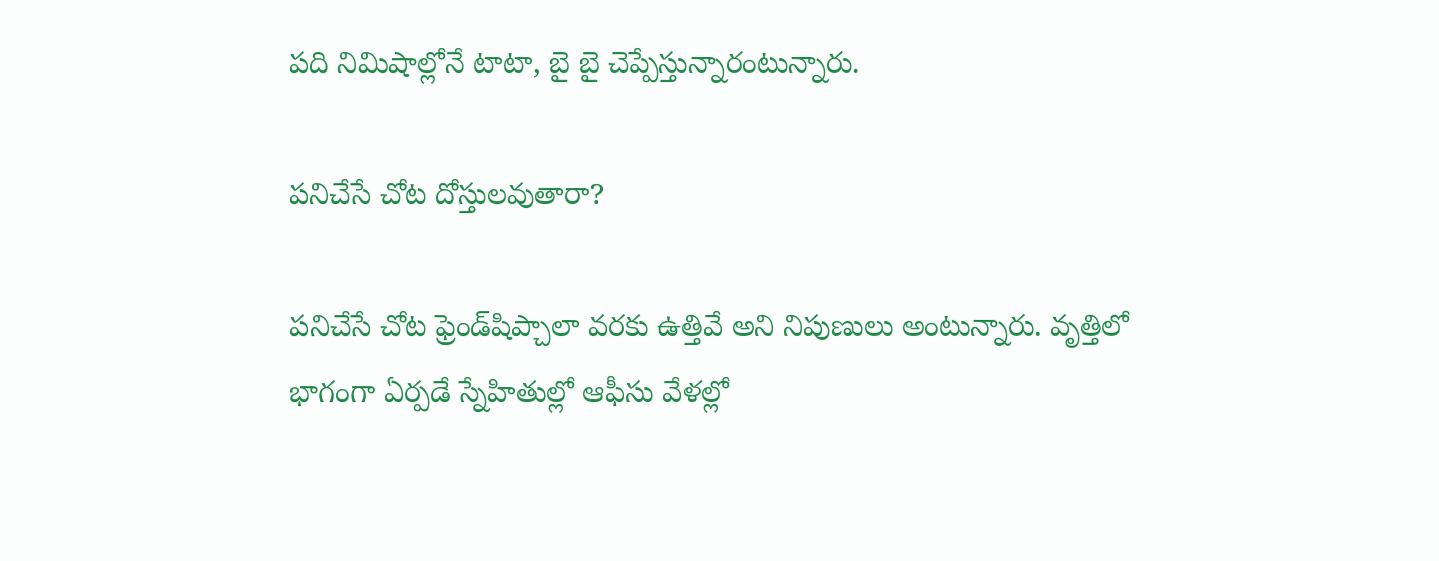పది నిమిషాల్లోనే టాటా, బై బై చెప్పేస్తున్నారంటున్నారు.

పనిచేసే చోట దోస్తులవుతారా?

పనిచేసే చోట ఫ్రెండ్‌‌షిప్చాలా వరకు ఉత్తివే అని నిపుణులు అంటున్నారు. వృత్తిలో భాగంగా ఏర్పడే స్నేహితుల్లో ఆఫీసు వేళల్లో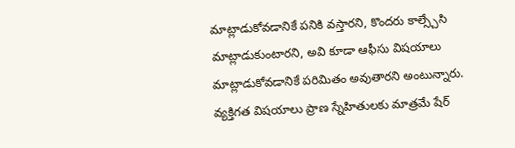మాట్లాడుకోవడానికే పనికి వస్తారని, కొందరు కాల్స్చేసి మాట్లాడుకుంటారని, అవి కూడా ఆఫీసు విషయాలు మాట్లాడుకోవడానికే పరిమితం అవుతారని అంటున్నారు. వ్యక్తిగత విషయాలు ప్రాణ స్నేహితులకు మాత్రమే షేర్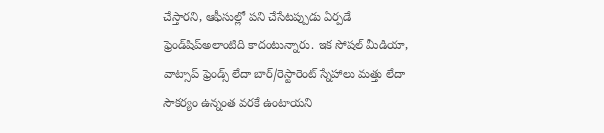చేస్తారని, ఆఫీసుల్లో పని చేసేటప్పుడు ఏర్పడే ఫ్రెండ్‌‌షిప్అలాంటిది కాదంటున్నారు. ఇక సోషల్ మీడియా, వాట్సాప్ ఫ్రెండ్స్ లేదా బార్/రెస్టారెంట్ స్నేహాలు మత్తు లేదా సౌకర్యం ఉన్నంత వరకే ఉంటాయని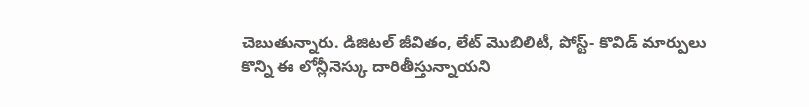చెబుతున్నారు. డిజిటల్ జీవితం, లేట్ మొబిలిటీ, పోస్ట్- కొవిడ్ మార్పులు  కొన్ని ఈ లోన్లీనెస్కు దారితీస్తున్నాయని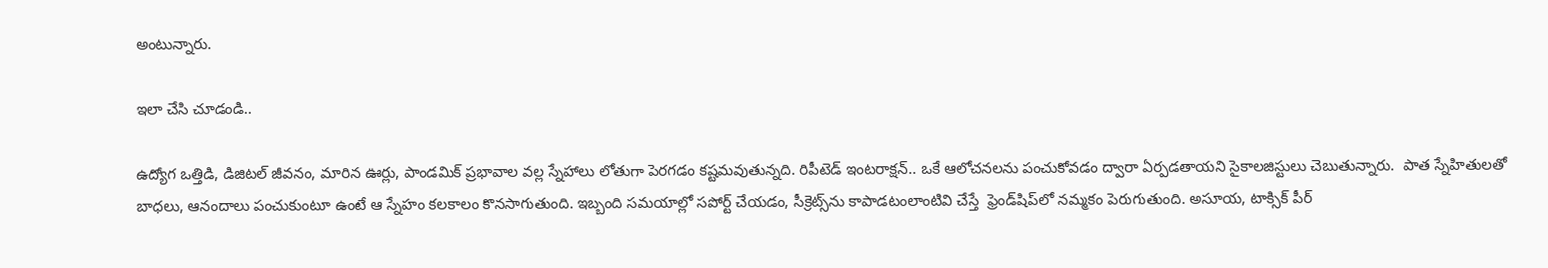అంటున్నారు.

ఇలా చేసి చూడండి..

ఉద్యోగ ఒత్తిడి, డిజిటల్ జీవనం, మారిన ఊర్లు, పాండమిక్ ప్రభావాల వల్ల స్నేహాలు లోతుగా పెరగడం కష్టమవుతున్నది. రిపీటెడ్ ఇంటరాక్షన్.. ఒకే ఆలోచనలను పంచుకోవడం ద్వారా ఏర్పడతాయని సైకాలజిస్టులు చెబుతున్నారు.  పాత స్నేహితులతో బాధలు, ఆనందాలు పంచుకుంటూ ఉంటే ఆ స్నేహం కలకాలం కొనసాగుతుంది. ఇబ్బంది సమయాల్లో సపోర్ట్ చేయడం, సీక్రెట్స్‌‌ను కాపాడటంలాంటివి చేస్తే  ఫ్రెండ్‌‌షిప్‌‌లో నమ్మకం పెరుగుతుంది. అసూయ, టాక్సిక్ పీర్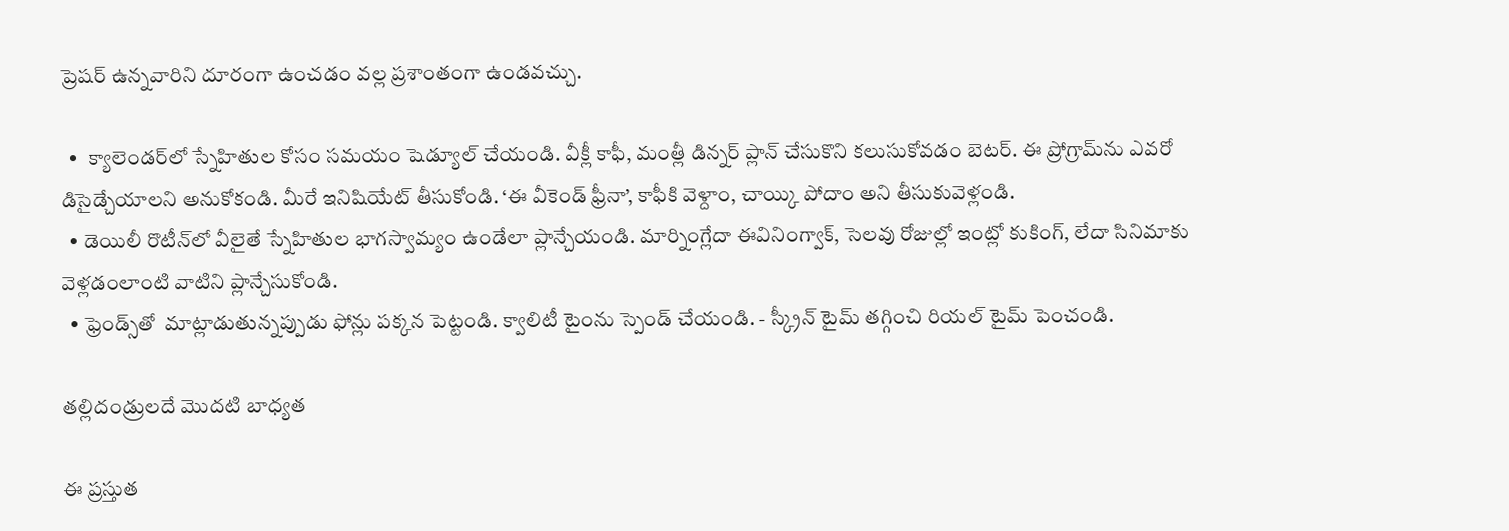ప్రెషర్ ఉన్నవారిని దూరంగా ఉంచడం వల్ల ప్రశాంతంగా ఉండవచ్చు.

  •  క్యాలెండర్‌‌లో స్నేహితుల కోసం సమయం షెడ్యూల్ చేయండి. వీక్లీ కాఫీ, మంత్లీ డిన్నర్ ప్లాన్ చేసుకొని కలుసుకోవడం బెటర్. ఈ ప్రోగ్రామ్‌‌ను ఎవరో డిసైడ్చేయాలని అనుకోకండి. మీరే ఇనిషియేట్ తీసుకోండి. ‘ఈ వీకెండ్ ఫ్రీనా’, కాఫీకి వెళ్దాం, చాయ్కి పోదాం అని తీసుకువెళ్లండి.
  • డెయిలీ రొటీన్‌‌లో వీలైతే స్నేహితుల భాగస్వామ్యం ఉండేలా ప్లాన్చేయండి. మార్నింగ్లేదా ఈవినింగ్వాక్, సెలవు రోజుల్లో ఇంట్లో కుకింగ్, లేదా సినిమాకు వెళ్లడంలాంటి వాటిని ప్లాన్చేసుకోండి.
  • ఫ్రెండ్స్‌‌తో  మాట్లాడుతున్నప్పుడు ఫోన్లు పక్కన పెట్టండి. క్వాలిటీ టైంను స్పెండ్ చేయండి. - స్క్రీన్ టైమ్ తగ్గించి రియల్ టైమ్ పెంచండి.

తల్లిదండ్రులదే మొదటి బాధ్యత

ఈ ప్రస్తుత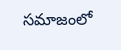సమాజంలో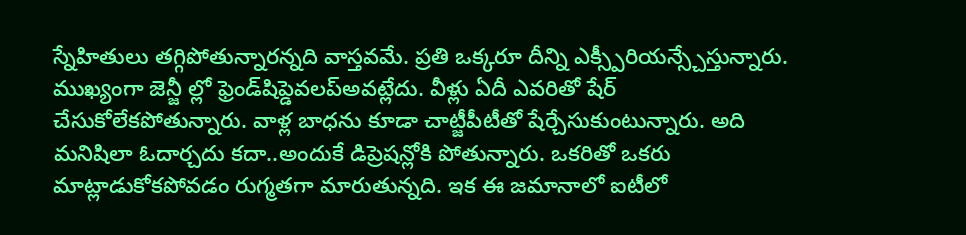స్నేహితులు తగ్గిపోతున్నారన్నది వాస్తవమే. ప్రతి ఒక్కరూ దీన్ని ఎక్స్పీరియన్స్చేస్తున్నారు. ముఖ్యంగా జెన్జీ ల్లో ఫ్రెండ్‌‌షిప్డెవలప్అవట్లేదు. వీళ్లు ఏదీ ఎవరితో షేర్ చేసుకోలేకపోతున్నారు. వాళ్ల బాధను కూడా చాట్జీపీటీతో షేర్చేసుకుంటున్నారు. అది మనిషిలా ఓదార్చదు కదా..అందుకే డిప్రెషన్లోకి పోతున్నారు. ఒకరితో ఒకరు మాట్లాడుకోకపోవడం రుగ్మతగా మారుతున్నది. ఇక ఈ జమానాలో ఐటీలో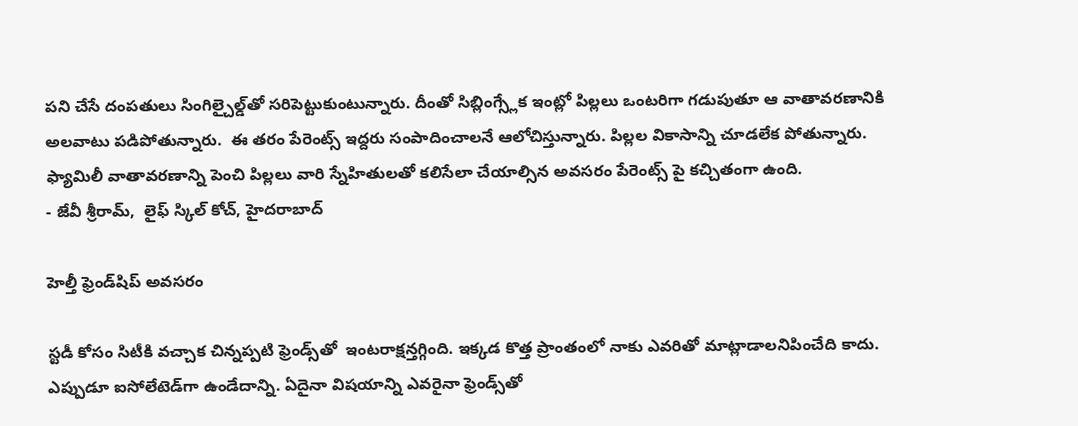పని చేసే దంపతులు సింగిల్చైల్డ్‌‌తో సరిపెట్టుకుంటున్నారు. దీంతో సిబ్లింగ్స్లేక ఇంట్లో పిల్లలు ఒంటరిగా గడుపుతూ ఆ వాతావరణానికి అలవాటు పడిపోతున్నారు.  ఈ తరం పేరెంట్స్‌‌ ఇద్దరు సంపాదించాలనే ఆలోచిస్తున్నారు. పిల్లల వికాసాన్ని చూడలేక పోతున్నారు. ఫ్యామిలీ వాతావరణాన్ని పెంచి పిల్లలు వారి స్నేహితులతో కలిసేలా చేయాల్సిన అవసరం పేరెంట్స్ పై కచ్చితంగా ఉంది.
- జేవీ శ్రీరామ్,  లైఫ్ స్కిల్ కోచ్, హైదరాబాద్

హెల్తీ ఫ్రెండ్‌‌షిప్‌‌ అవసరం

స్టడీ కోసం సిటీకి వచ్చాక చిన్నప్పటి ఫ్రెండ్స్‌‌తో  ఇంటరాక్షన్తగ్గింది. ఇక్కడ కొత్త ప్రాంతంలో నాకు ఎవరితో మాట్లాడాలనిపించేది కాదు. ఎప్పుడూ ఐసోలేటెడ్‌‌గా ఉండేదాన్ని. ఏదైనా విషయాన్ని ఎవరైనా ఫ్రెండ్స్‌‌తో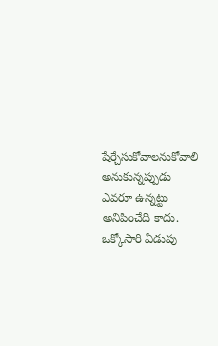షేర్చేసుకోవాలనుకోవాలి అనుకున్నప్పుడు ఎవరూ ఉన్నట్టు అనిపించేది కాదు. ఒక్కోసారి ఏడుపు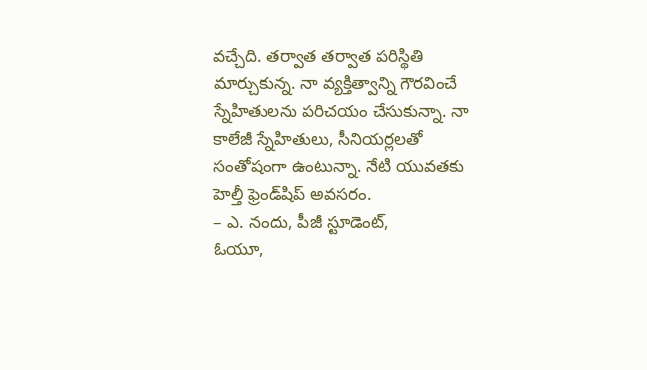వచ్చేది. తర్వాత తర్వాత పరిస్థితి మార్చుకున్న. నా వ్యక్తిత్వాన్ని గౌరవించే స్నేహితులను పరిచయం చేసుకున్నా. నా  కాలేజీ స్నేహితులు, సీనియర్లలతో సంతోషంగా ఉంటున్నా. నేటి యువతకు హెల్తీ ఫ్రెండ్‌‌షిప్ అవసరం.
– ఎ. నందు, పీజీ స్టూడెంట్‌‌,
ఓయూ,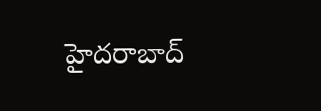హైదరాబాద్